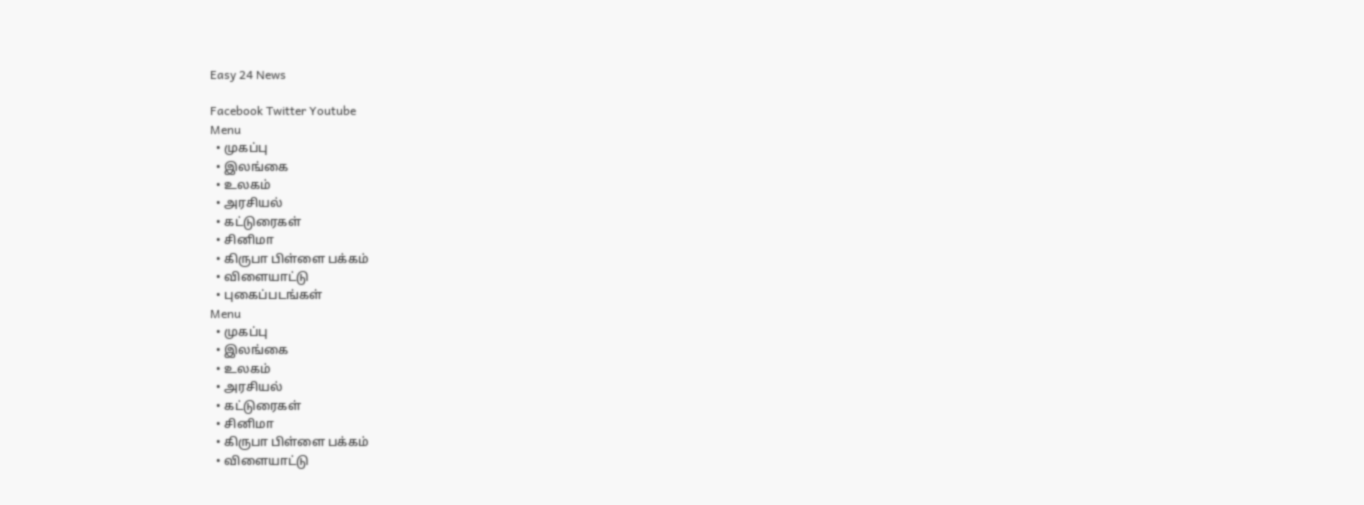Easy 24 News

Facebook Twitter Youtube
Menu
  • முகப்பு
  • இலங்கை
  • உலகம்
  • அரசியல்
  • கட்டுரைகள்
  • சினிமா
  • கிருபா பிள்ளை பக்கம்
  • விளையாட்டு
  • புகைப்படங்கள்
Menu
  • முகப்பு
  • இலங்கை
  • உலகம்
  • அரசியல்
  • கட்டுரைகள்
  • சினிமா
  • கிருபா பிள்ளை பக்கம்
  • விளையாட்டு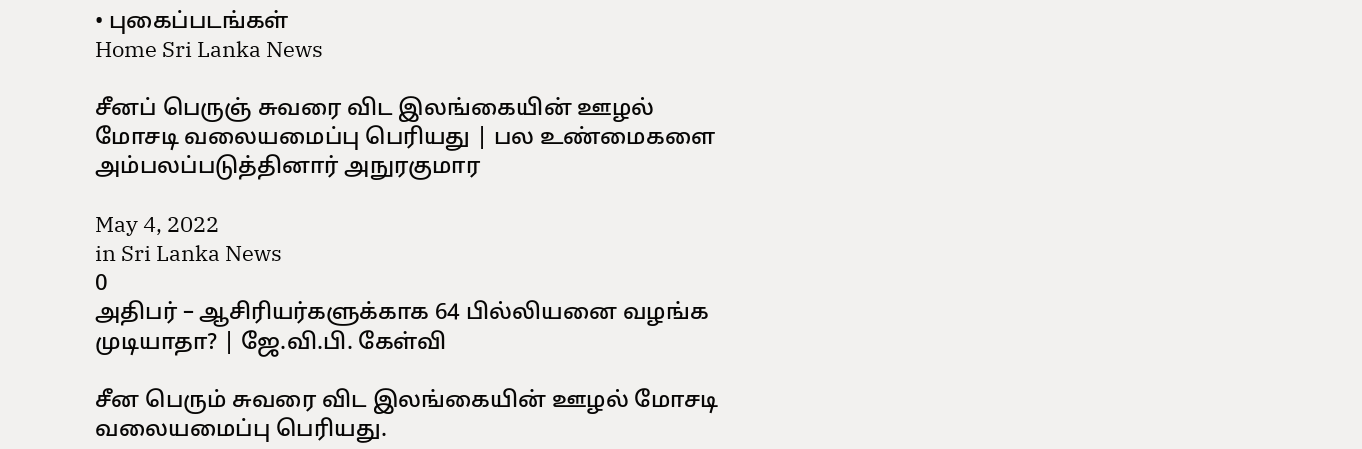• புகைப்படங்கள்
Home Sri Lanka News

சீனப் பெருஞ் சுவரை விட இலங்கையின் ஊழல் மோசடி வலையமைப்பு பெரியது | பல உண்மைகளை அம்பலப்படுத்தினார் அநுரகுமார

May 4, 2022
in Sri Lanka News
0
அதிபர் – ஆசிரியர்களுக்காக 64 பில்லியனை வழங்க முடியாதா? | ஜே.வி.பி. கேள்வி

சீன பெரும் சுவரை விட இலங்கையின் ஊழல் மோசடி வலையமைப்பு பெரியது.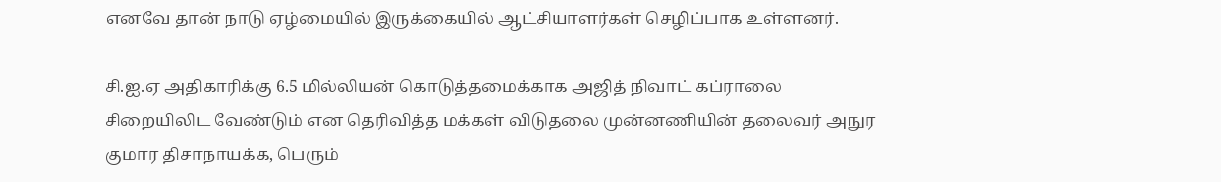எனவே தான் நாடு ஏழ்மையில் இருக்கையில் ஆட்சியாளர்கள் செழிப்பாக உள்ளனர்.

சி.ஐ.ஏ அதிகாரிக்கு 6.5 மில்லியன் கொடுத்தமைக்காக அஜித் நிவாட் கப்ராலை சிறையிலிட வேண்டும் என தெரிவித்த மக்கள் விடுதலை முன்னணியின் தலைவர் அநுர குமார திசாநாயக்க, பெரும்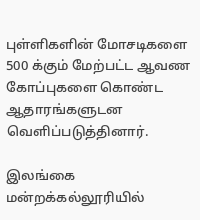புள்ளிகளின் மோசடிகளை 500 க்கும் மேற்பட்ட ஆவண கோப்புகளை கொண்ட ஆதாரங்களுடன வெளிப்படுத்தினார்.

இலங்கை மன்றக்கல்லூரியில்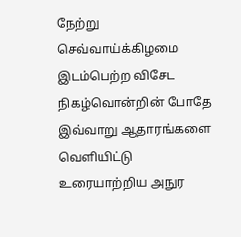நேற்று செவ்வாய்க்கிழமை இடம்பெற்ற விசேட நிகழ்வொன்றின் போதே இவ்வாறு ஆதாரங்களை வெளியிட்டு உரையாற்றிய அநுர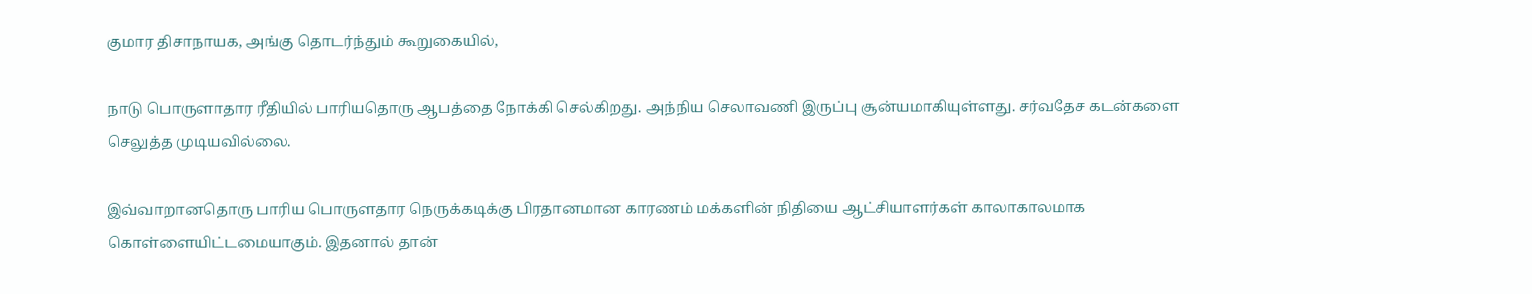குமார திசாநாயக, அங்கு தொடர்ந்தும் கூறுகையில்,

நாடு பொருளாதார ரீதியில் பாரியதொரு ஆபத்தை நோக்கி செல்கிறது. அந்நிய செலாவணி இருப்பு சூன்யமாகியுள்ளது. சர்வதேச கடன்களை செலுத்த முடியவில்லை.

இவ்வாறானதொரு பாரிய பொருளதார நெருக்கடிக்கு பிரதானமான காரணம் மக்களின் நிதியை ஆட்சியாளர்கள் காலாகாலமாக கொள்ளையிட்டமையாகும். இதனால் தான்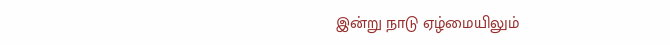இன்று நாடு ஏழ்மையிலும்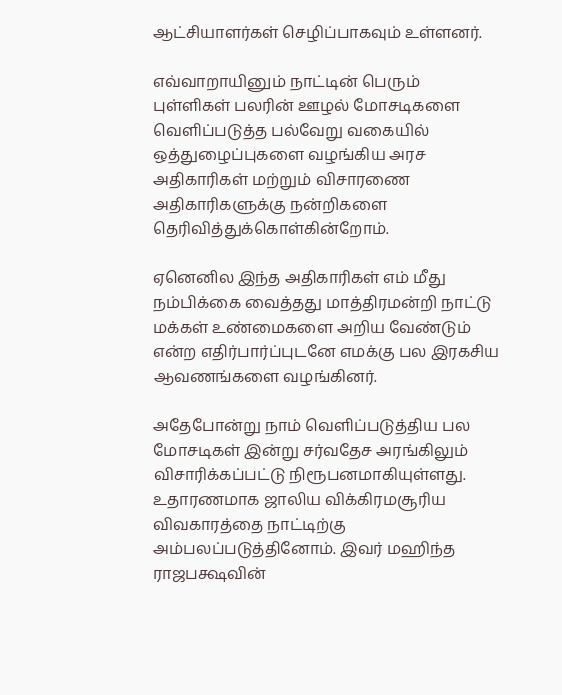ஆட்சியாளர்கள் செழிப்பாகவும் உள்ளனர்.

எவ்வாறாயினும் நாட்டின் பெரும் புள்ளிகள் பலரின் ஊழல் மோசடிகளை வெளிப்படுத்த பல்வேறு வகையில் ஒத்துழைப்புகளை வழங்கிய அரச அதிகாரிகள் மற்றும் விசாரணை அதிகாரிகளுக்கு நன்றிகளை தெரிவித்துக்கொள்கின்றோம்.

ஏனெனில இந்த அதிகாரிகள் எம் மீது நம்பிக்கை வைத்தது மாத்திரமன்றி நாட்டு மக்கள் உண்மைகளை அறிய வேண்டும் என்ற எதிர்பார்ப்புடனே எமக்கு பல இரகசிய ஆவணங்களை வழங்கினர்.

அதேபோன்று நாம் வெளிப்படுத்திய பல மோசடிகள் இன்று சர்வதேச அரங்கிலும் விசாரிக்கப்பட்டு நிரூபனமாகியுள்ளது. உதாரணமாக ஜாலிய விக்கிரமசூரிய விவகாரத்தை நாட்டிற்கு அம்பலப்படுத்தினோம். இவர் மஹிந்த ராஜபக்ஷவின்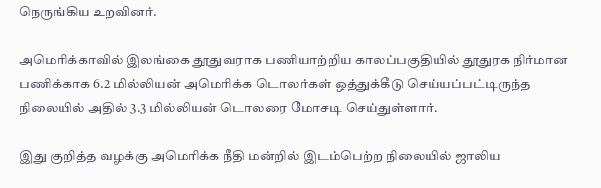நெருங்கிய உறவினர்.

அமெரிக்காவில் இலங்கை தூதுவராக பணியாற்றிய காலப்பகுதியில் தூதுரக நிர்மான பணிக்காக 6.2 மில்லியன் அமெரிக்க டொலர்கள் ஒத்துக்கீடு செய்யப்பட்டிருந்த நிலையில் அதில் 3.3 மில்லியன் டொலரை மோசடி செய்துள்ளார்.

இது குறித்த வழக்கு அமெரிக்க நீதி மன்றில் இடம்பெற்ற நிலையில் ஜாலிய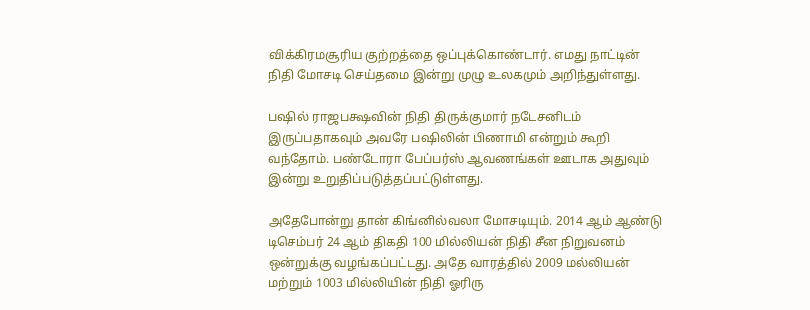விக்கிரமசூரிய குற்றத்தை ஒப்புக்கொண்டார். எமது நாட்டின் நிதி மோசடி செய்தமை இன்று முழு உலகமும் அறிந்துள்ளது.

பஷில் ராஜபக்ஷவின் நிதி திருக்குமார் நடேசனிடம் இருப்பதாகவும் அவரே பஷிலின் பிணாமி என்றும் கூறி வந்தோம். பண்டோரா பேப்பர்ஸ் ஆவணங்கள் ஊடாக அதுவும் இன்று உறுதிப்படுத்தப்பட்டுள்ளது.

அதேபோன்று தான் கிங்னில்வலா மோசடியும். 2014 ஆம் ஆண்டு டிசெம்பர் 24 ஆம் திகதி 100 மில்லியன் நிதி சீன நிறுவனம் ஒன்றுக்கு வழங்கப்பட்டது. அதே வாரத்தில் 2009 மல்லியன் மற்றும் 1003 மில்லியின் நிதி ஓரிரு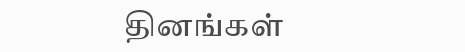தினங்கள்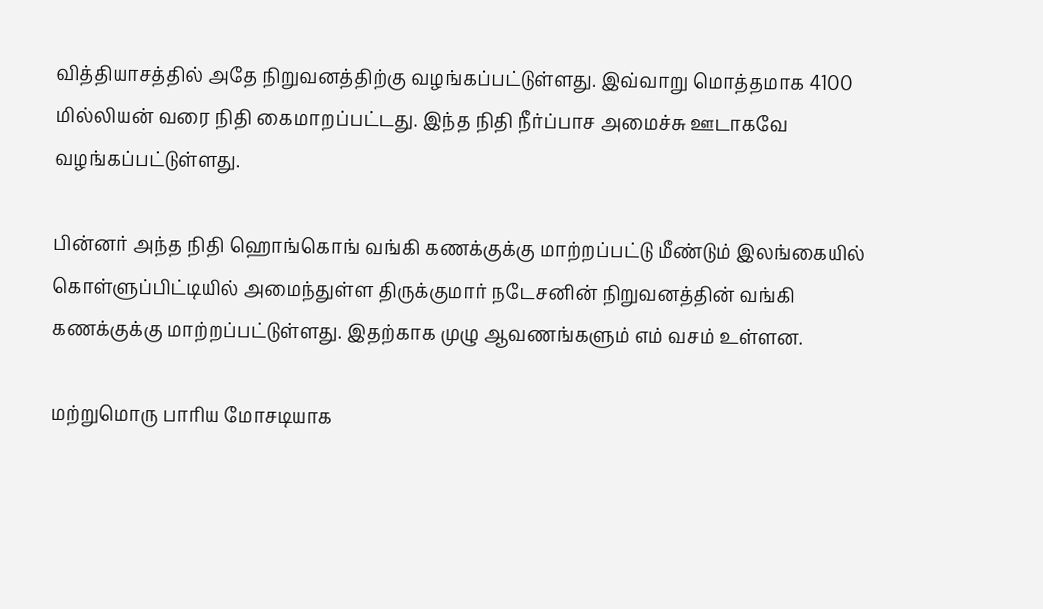வித்தியாசத்தில் அதே நிறுவனத்திற்கு வழங்கப்பட்டுள்ளது. இவ்வாறு மொத்தமாக 4100 மில்லியன் வரை நிதி கைமாறப்பட்டது. இந்த நிதி நீர்ப்பாச அமைச்சு ஊடாகவே வழங்கப்பட்டுள்ளது.

பின்னர் அந்த நிதி ஹொங்கொங் வங்கி கணக்குக்கு மாற்றப்பட்டு மீண்டும் இலங்கையில் கொள்ளுப்பிட்டியில் அமைந்துள்ள திருக்குமார் நடேசனின் நிறுவனத்தின் வங்கி கணக்குக்கு மாற்றப்பட்டுள்ளது. இதற்காக முழு ஆவணங்களும் எம் வசம் உள்ளன.

மற்றுமொரு பாரிய மோசடியாக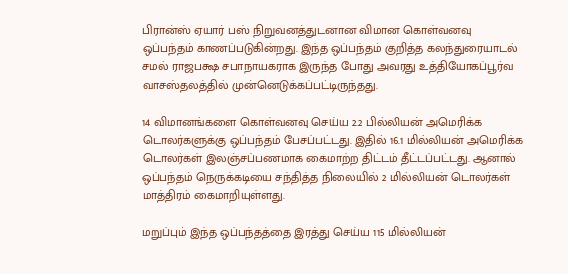பிரான்ஸ் ஏயார் பஸ் நிறுவனத்துடனான விமான கொள்வனவு ஒப்பந்தம் காணப்படுகின்றது. இந்த ஒப்பந்தம் குறித்த கலந்துரையாடல் சமல் ராஜபக்ஷ சபாநாயகராக இருந்த போது அவரது உத்தியோகப்பூர்வ வாசஸ்தலத்தில் முன்னெடுக்கப்பட்டிருந்தது.

14 விமானங்களை கொள்வனவு செய்ய 2.2 பில்லியன் அமெரிக்க டொலர்களுக்கு ஒப்பந்தம் பேசப்பட்டது. இதில் 16.1 மில்லியன் அமெரிக்க டொலர்கள் இலஞ்சப்பணமாக கைமாற்ற திட்டம் தீட்டப்பட்டது. ஆனால் ஒப்பந்தம் நெருக்கடியை சந்தித்த நிலையில் 2 மில்லியன் டொலர்கள் மாத்திரம் கைமாறியுள்ளது.

மறுப்பும் இந்த ஒப்பந்தத்தை இரத்து செய்ய 115 மில்லியன்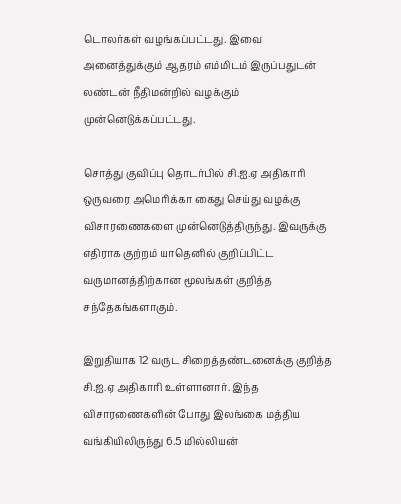டொலர்கள் வழங்கப்பட்டது. இவை அனைத்துக்கும் ஆதரம் எம்மிடம் இருப்பதுடன் லண்டன் நீதிமன்றில் வழக்கும் முன்னெடுக்கப்பட்டது.

சொத்து குவிப்பு தொடர்பில் சி.ஐ.ஏ அதிகாரி ஒருவரை அமெரிக்கா கைது செய்து வழக்கு விசாரணைகளை முன்னெடுத்திருந்து. இவருக்கு எதிராக குற்றம் யாதெனில் குறிப்பிட்ட வருமானத்திற்கான மூலங்கள் குறித்த சந்தேகங்களாகும்.

இறுதியாக 12 வருட சிறைத்தண்டனைக்கு குறித்த சி.ஐ.ஏ அதிகாரி உள்ளானார். இந்த விசாரணைகளின் போது இலங்கை மத்திய வங்கியிலிருந்து 6.5 மில்லியன்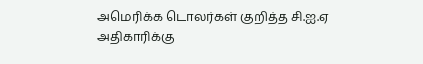அமெரிக்க டொலர்கள் குறித்த சி.ஐ.ஏ அதிகாரிக்கு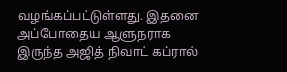வழங்கப்பட்டுள்ளது. இதனை அப்போதைய ஆளுநராக இருந்த அஜித் நிவாட் கப்ரால்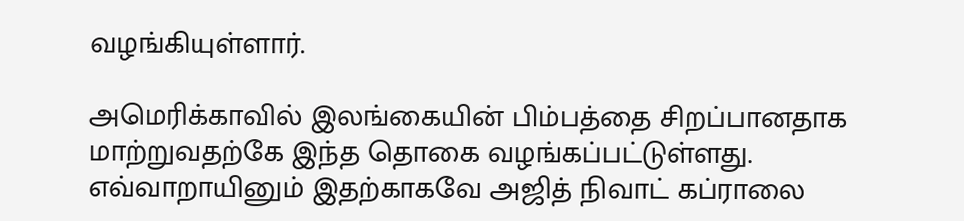வழங்கியுள்ளார்.

அமெரிக்காவில் இலங்கையின் பிம்பத்தை சிறப்பானதாக மாற்றுவதற்கே இந்த தொகை வழங்கப்பட்டுள்ளது. எவ்வாறாயினும் இதற்காகவே அஜித் நிவாட் கப்ராலை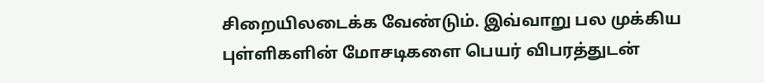சிறையிலடைக்க வேண்டும். இவ்வாறு பல முக்கிய புள்ளிகளின் மோசடிகளை பெயர் விபரத்துடன்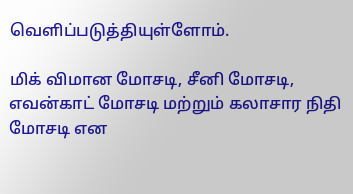வெளிப்படுத்தியுள்ளோம்.

மிக் விமான மோசடி, சீனி மோசடி, எவன்காட் மோசடி மற்றும் கலாசார நிதி மோசடி என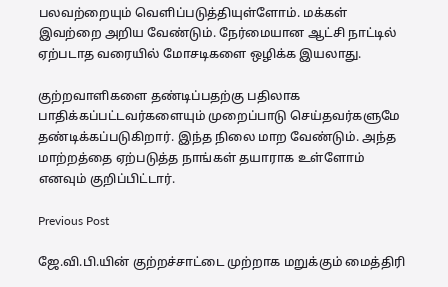பலவற்றையும் வெளிப்படுத்தியுள்ளோம். மக்கள் இவற்றை அறிய வேண்டும். நேர்மையான ஆட்சி நாட்டில் ஏற்படாத வரையில் மோசடிகளை ஒழிக்க இயலாது.

குற்றவாளிகளை தண்டிப்பதற்கு பதிலாக பாதிக்கப்பட்டவர்களையும் முறைப்பாடு செய்தவர்களுமே தண்டிக்கப்படுகிறார். இந்த நிலை மாற வேண்டும். அந்த மாற்றத்தை ஏற்படுத்த நாங்கள் தயாராக உள்ளோம் எனவும் குறிப்பிட்டார்.

Previous Post

ஜே.வி.பி.யின் குற்றச்சாட்டை முற்றாக மறுக்கும் மைத்திரி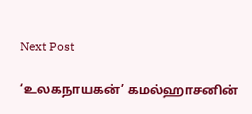Next Post

‘உலகநாயகன்’ கமல்ஹாசனின்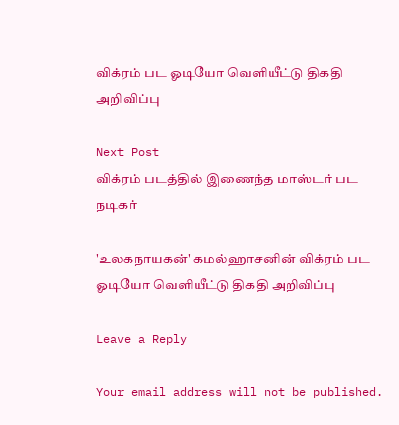விக்ரம் பட ஓடியோ வெளியீட்டு திகதி அறிவிப்பு

Next Post
விக்ரம் படத்தில் இணைந்த மாஸ்டர் பட நடிகர்

'உலகநாயகன்' கமல்ஹாசனின் விக்ரம் பட ஓடியோ வெளியீட்டு திகதி அறிவிப்பு

Leave a Reply

Your email address will not be published.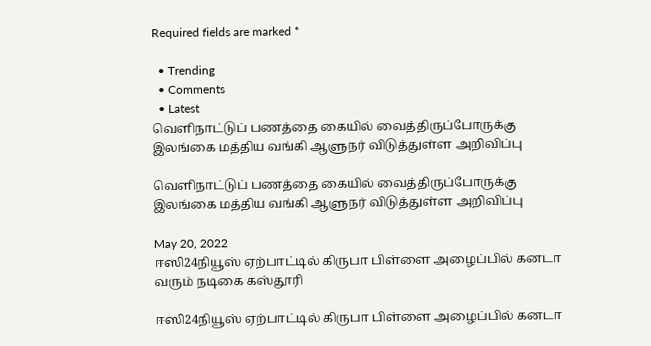Required fields are marked *

  • Trending
  • Comments
  • Latest
வெளிநாட்டுப் பணத்தை கையில் வைத்திருப்போருக்கு இலங்கை மத்திய வங்கி ஆளுநர் விடுத்துள்ள அறிவிப்பு

வெளிநாட்டுப் பணத்தை கையில் வைத்திருப்போருக்கு இலங்கை மத்திய வங்கி ஆளுநர் விடுத்துள்ள அறிவிப்பு

May 20, 2022
ஈஸி24நியூஸ் ஏற்பாட்டில் கிருபா பிள்ளை அழைப்பில் கனடா வரும் நடிகை கஸ்தூரி

ஈஸி24நியூஸ் ஏற்பாட்டில் கிருபா பிள்ளை அழைப்பில் கனடா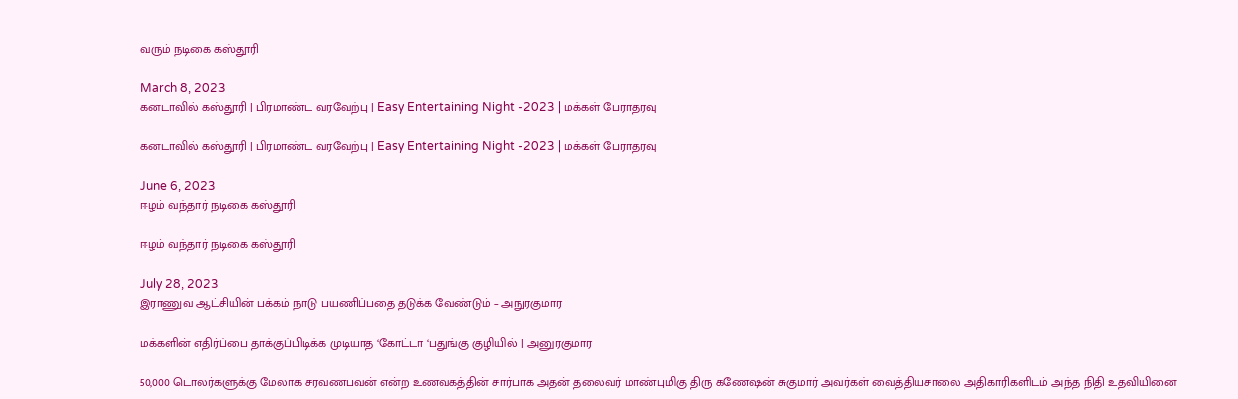வரும் நடிகை கஸ்தூரி

March 8, 2023
கனடாவில் கஸ்தூரி | பிரமாண்ட வரவேற்பு | Easy Entertaining Night -2023 | மக்கள் பேராதரவு

கனடாவில் கஸ்தூரி | பிரமாண்ட வரவேற்பு | Easy Entertaining Night -2023 | மக்கள் பேராதரவு

June 6, 2023
ஈழம் வந்தார் நடிகை கஸ்தூரி

ஈழம் வந்தார் நடிகை கஸ்தூரி

July 28, 2023
இராணுவ ஆட்சியின் பக்கம் நாடு பயணிப்பதை தடுக்க வேண்டும் – அநுரகுமார

மக்களின் எதிர்ப்பை தாக்குப்பிடிக்க முடியாத ‘கோட்டா ‘பதுங்கு குழியில் | அனுரகுமார

50,000 டொலர்களுக்கு மேலாக சரவணபவன் என்ற உணவகத்தின் சார்பாக அதன் தலைவர் மாண்புமிகு திரு கணேஷன் சுகுமார் அவர்கள் வைத்தியசாலை அதிகாரிகளிடம் அந்த நிதி உதவியினை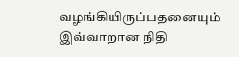வழங்கியிருப்பதனையும் இவ்வாறான நிதி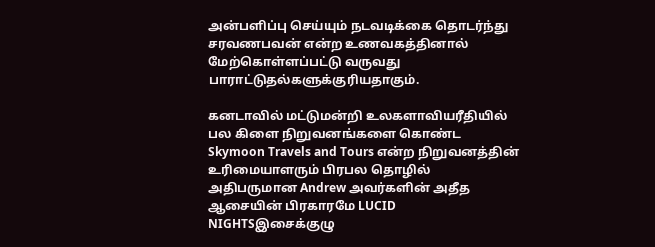அன்பளிப்பு செய்யும் நடவடிக்கை தொடர்ந்து சரவணபவன் என்ற உணவகத்தினால் மேற்கொள்ளப்பட்டு வருவது பாராட்டுதல்களுக்குரியதாகும்.

கனடாவில் மட்டுமன்றி உலகளாவியரீதியில் பல கிளை நிறுவனங்களை கொண்ட Skymoon Travels and Tours என்ற நிறுவனத்தின் உரிமையாளரும் பிரபல தொழில் அதிபருமான Andrew அவர்களின் அதீத ஆசையின் பிரகாரமே LUCID NIGHTSஇசைக்குழு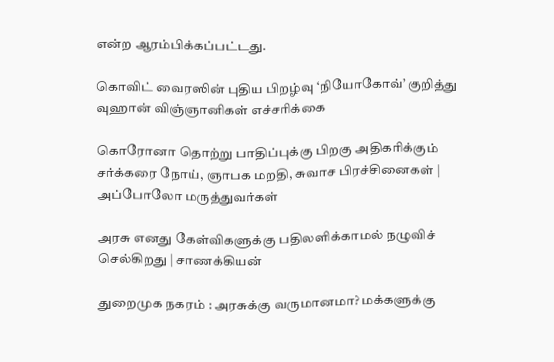என்ற ஆரம்பிக்கப்பட்டது.

கொவிட் வைரஸின் புதிய பிறழ்வு ‘நியோகோவ்’ குறித்து வுஹான் விஞ்ஞானிகள் எச்சரிக்கை

கொரோனா தொற்று பாதிப்புக்கு பிறகு அதிகரிக்கும் சர்க்கரை நோய், ஞாபக மறதி, சுவாச பிரச்சினைகள் | அப்போலோ மருத்துவர்கள்

அரசு எனது கேள்விகளுக்கு பதிலளிக்காமல் நழுவிச் செல்கிறது | சாணக்கியன்

துறைமுக நகரம் : அரசுக்கு வருமானமா? மக்களுக்கு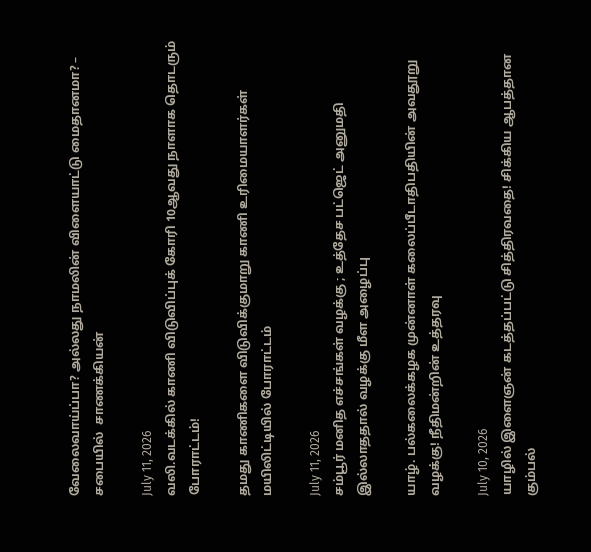வேலைவாய்ப்பா? அல்லது நாமலின் விளையாட்டு மைதானமா? – சபையில்  சாணக்கியன்

July 11, 2026
வலி.வடக்கில் காணி விடுவிப்புக் கோரி 10ஆவது நாளாக தொடரும் போராட்டம்!

தமது காணிகளை விடுவிக்குமாறு காணி உரிமையாளர்கள் மயிலிட்டியில் போராட்டம்

July 11, 2026
சம்பூர் மனித எச்சங்கள் வழக்கு ; உத்தேச பட்ஜெட் அனுமதி இல்லாததால் வழக்கு மீள அழைப்பு

யாழ். பல்கலைக்கழக முன்னாள் கலைப்பீடாதிபதியின் அவதூறு வழக்கு! நீதிமன்றின் உத்தரவு

July 10, 2026
யாழில் இளைஞன் கடத்தப்பட்டு சித்திரவதை! சிக்கிய ஆபத்தான கும்பல்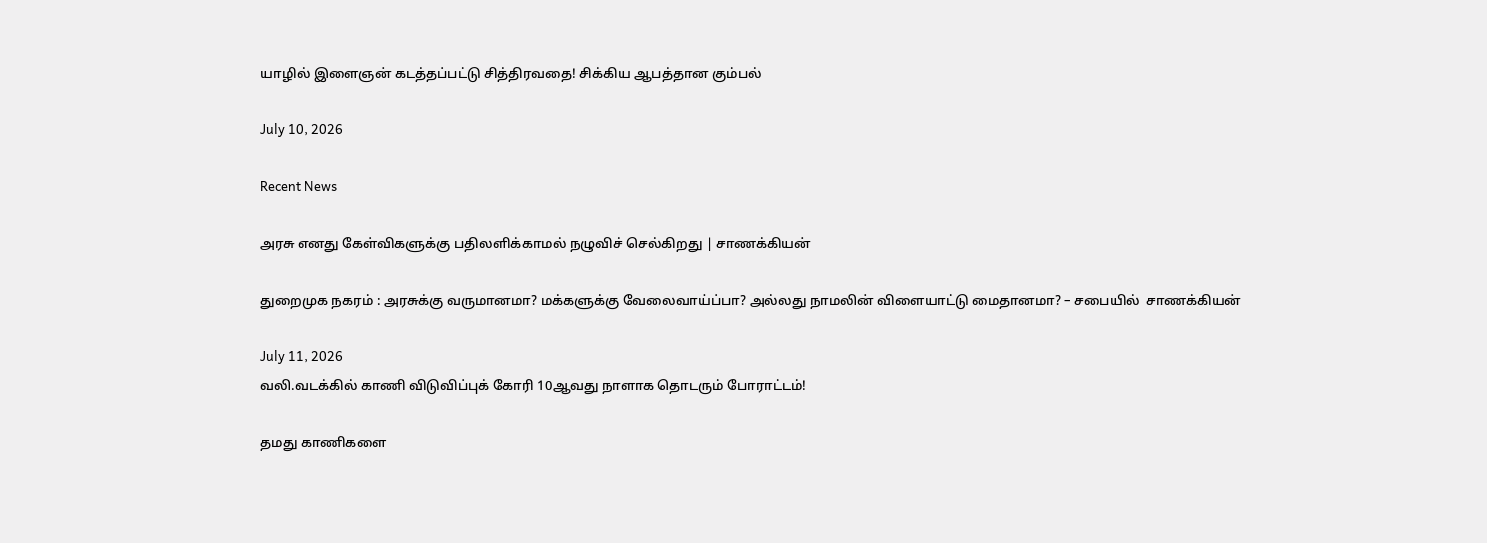யாழில் இளைஞன் கடத்தப்பட்டு சித்திரவதை! சிக்கிய ஆபத்தான கும்பல்

July 10, 2026

Recent News

அரசு எனது கேள்விகளுக்கு பதிலளிக்காமல் நழுவிச் செல்கிறது | சாணக்கியன்

துறைமுக நகரம் : அரசுக்கு வருமானமா? மக்களுக்கு வேலைவாய்ப்பா? அல்லது நாமலின் விளையாட்டு மைதானமா? – சபையில்  சாணக்கியன்

July 11, 2026
வலி.வடக்கில் காணி விடுவிப்புக் கோரி 10ஆவது நாளாக தொடரும் போராட்டம்!

தமது காணிகளை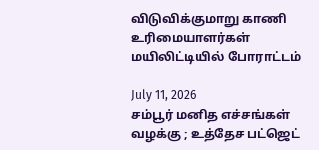விடுவிக்குமாறு காணி உரிமையாளர்கள் மயிலிட்டியில் போராட்டம்

July 11, 2026
சம்பூர் மனித எச்சங்கள் வழக்கு ; உத்தேச பட்ஜெட்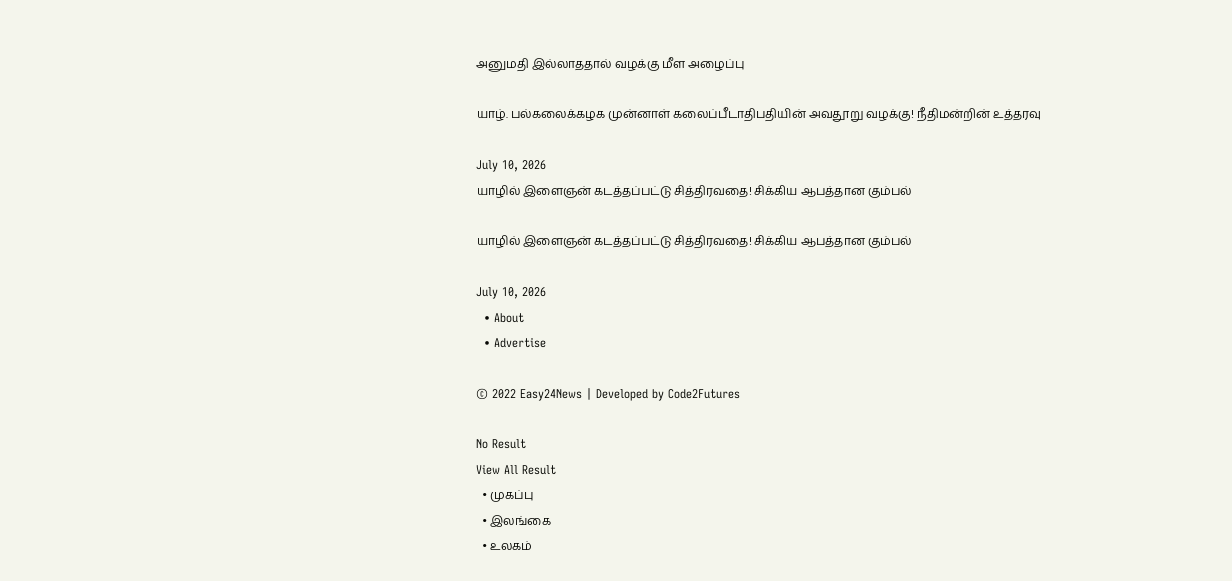அனுமதி இல்லாததால் வழக்கு மீள அழைப்பு

யாழ். பல்கலைக்கழக முன்னாள் கலைப்பீடாதிபதியின் அவதூறு வழக்கு! நீதிமன்றின் உத்தரவு

July 10, 2026
யாழில் இளைஞன் கடத்தப்பட்டு சித்திரவதை! சிக்கிய ஆபத்தான கும்பல்

யாழில் இளைஞன் கடத்தப்பட்டு சித்திரவதை! சிக்கிய ஆபத்தான கும்பல்

July 10, 2026
  • About
  • Advertise

© 2022 Easy24News | Developed by Code2Futures

No Result
View All Result
  • முகப்பு
  • இலங்கை
  • உலகம்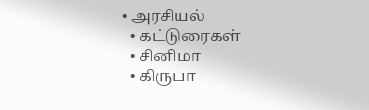• அரசியல்
  • கட்டுரைகள்
  • சினிமா
  • கிருபா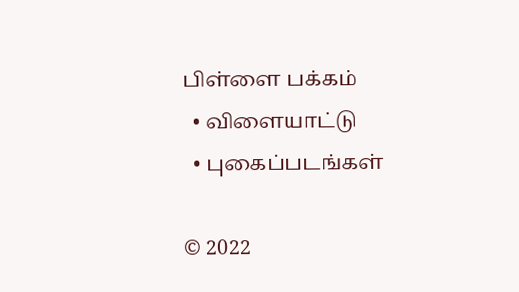பிள்ளை பக்கம்
  • விளையாட்டு
  • புகைப்படங்கள்

© 2022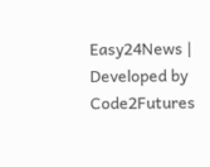Easy24News | Developed by Code2Futures